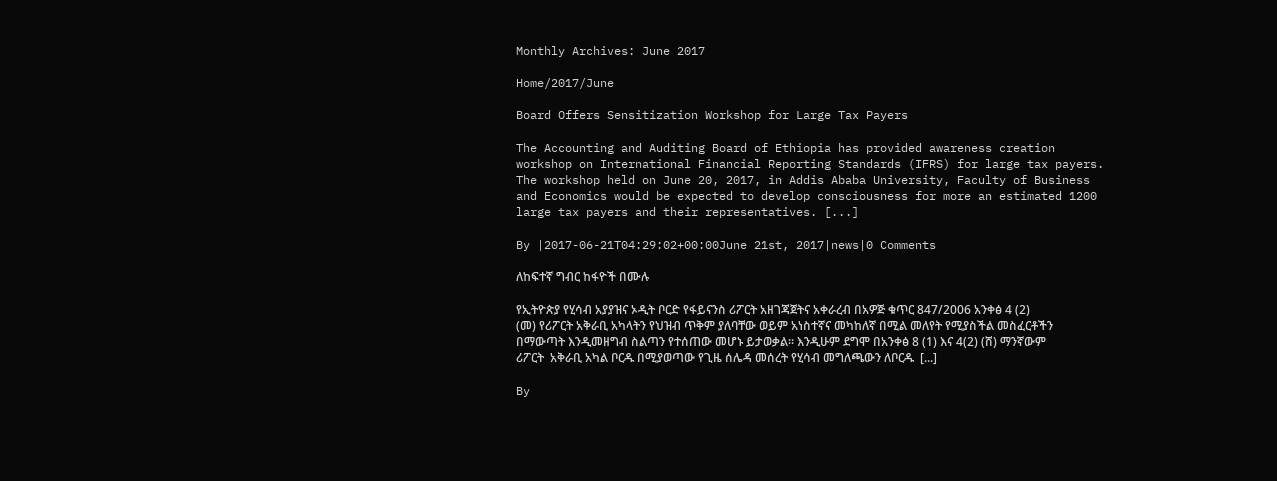Monthly Archives: June 2017

Home/2017/June

Board Offers Sensitization Workshop for Large Tax Payers

The Accounting and Auditing Board of Ethiopia has provided awareness creation workshop on International Financial Reporting Standards (IFRS) for large tax payers. The workshop held on June 20, 2017, in Addis Ababa University, Faculty of Business and Economics would be expected to develop consciousness for more an estimated 1200 large tax payers and their representatives. [...]

By |2017-06-21T04:29:02+00:00June 21st, 2017|news|0 Comments

ለከፍተኛ ግብር ከፋዮች በሙሉ

የኢትዮጵያ የሂሳብ አያያዝና ኦዲት ቦርድ የፋይናንስ ሪፖርት አዘገጃጀትና አቀራረብ በአዎጅ ቁጥር 847/2006 አንቀፅ 4 (2) (መ) የሪፖርት አቅራቢ አካላትን የህዝብ ጥቅም ያለባቸው ወይም አነስተኛና መካከለኛ በሚል መለየት የሚያስችል መስፈርቶችን በማውጣት እንዲመዘግብ ስልጣን የተሰጠው መሆኑ ይታወቃል፡፡ እንዲሁም ደግሞ በአንቀፅ 8 (1) እና 4(2) (ሸ) ማንኛውም ሪፖርት  አቅራቢ አካል ቦርዱ በሚያወጣው የጊዜ ሰሌዳ መሰረት የሂሳብ መግለጫውን ለቦርዱ  [...]

By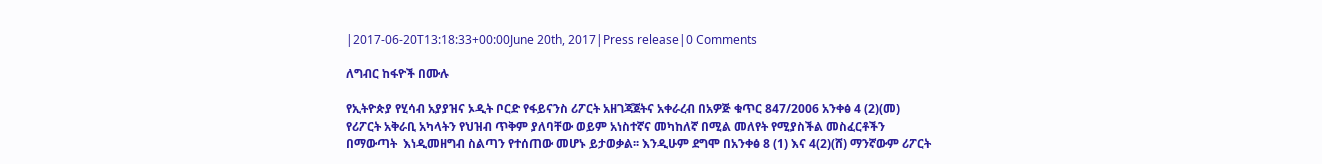|2017-06-20T13:18:33+00:00June 20th, 2017|Press release|0 Comments

ለግብር ከፋዮች በሙሉ

የኢትዮጵያ የሂሳብ አያያዝና ኦዲት ቦርድ የፋይናንስ ሪፖርት አዘገጃጀትና አቀራረብ በአዎጅ ቁጥር 847/2006 አንቀፅ 4 (2)(መ) የሪፖርት አቅራቢ አካላትን የህዝብ ጥቅም ያለባቸው ወይም አነስተኛና መካከለኛ በሚል መለየት የሚያስችል መስፈርቶችን በማውጣት  እነዲመዘግብ ስልጣን የተሰጠው መሆኑ ይታወቃል፡፡ እንዲሁም ደግሞ በአንቀፅ 8 (1) እና 4(2)(ሸ) ማንኛውም ሪፖርት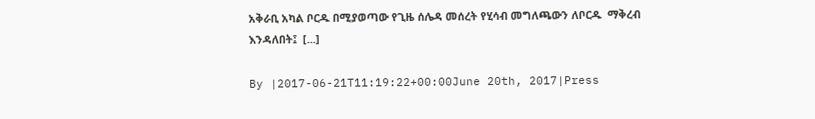አቅራቢ አካል ቦርዱ በሚያወጣው የጊዜ ሰሌዳ መሰረት የሂሳብ መግለጫውን ለቦርዱ  ማቅረብ እንዳለበት፤  [...]

By |2017-06-21T11:19:22+00:00June 20th, 2017|Press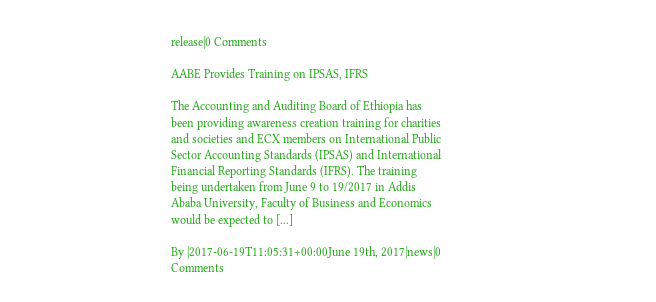release|0 Comments

AABE Provides Training on IPSAS, IFRS

The Accounting and Auditing Board of Ethiopia has been providing awareness creation training for charities and societies and ECX members on International Public Sector Accounting Standards (IPSAS) and International Financial Reporting Standards (IFRS). The training being undertaken from June 9 to 19/2017 in Addis Ababa University, Faculty of Business and Economics would be expected to [...]

By |2017-06-19T11:05:31+00:00June 19th, 2017|news|0 Comments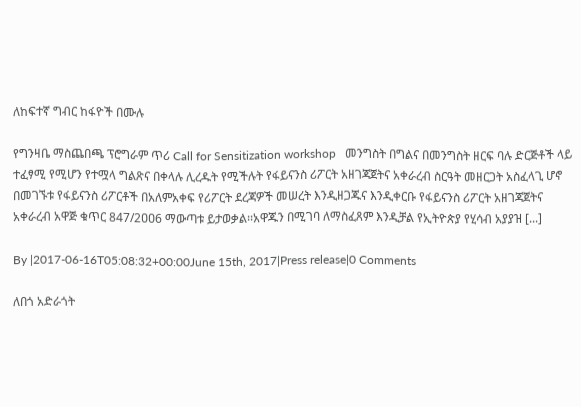ለከፍተኛ ግብር ከፋዮች በሙሉ

የግንዛቤ ማስጨበጫ ፕሮግራም ጥሪ Call for Sensitization workshop   መንግስት በግልና በመንግስት ዘርፍ ባሉ ድርጅቶች ላይ ተፈፃሚ የሚሆን የተሟላ ግልጽና በቀላሉ ሊረዱት የሚችሉት የፋይናንስ ሪፖርት አዘገጃጀትና አቀራረብ ስርዓት መዘርጋት አስፈላጊ ሆኖ በመገኙቱ የፋይናንስ ሪፖርቶች በአለምአቀፍ የሪፖርት ደረጃዎች መሠረት እንዲዘጋጁና እንዲቀርቡ የፋይናንስ ሪፖርት አዘገጃጀትና አቀራረብ አዋጅ ቁጥር 847/2ዐዐ6 ማውጣቱ ይታወቃል፡፡አዋጁን በሚገባ ለማስፈጸም እንዲቻል የኢትዮጵያ የሂሳብ አያያዝ [...]

By |2017-06-16T05:08:32+00:00June 15th, 2017|Press release|0 Comments

ለበጎ አድራጎት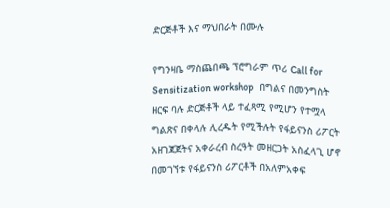ድርጅቶች እና ማህበራት በሙሉ

የግንዛቤ ማስጨበጫ ፕሮግራም ጥሪ Call for Sensitization workshop   በግልና በመንግስት ዘርፍ ባሉ ድርጅቶች ላይ ተፈጻሚ የሚሆን የተሟላ ግልጽና በቀላሉ ሊረዱት የሚችሉት የፋይናንስ ሪፖርት አዘገጃጀትና አቀራረብ ስረዓት መዘርጋት አስፈላጊ ሆኖ በመገኘቱ የፋይናንስ ሪፖርቶች በአለምአቀፍ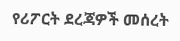የሪፖርት ደረጃዎች መሰረት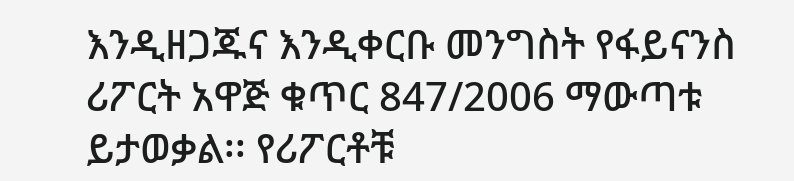እንዲዘጋጁና እንዲቀርቡ መንግስት የፋይናንስ ሪፖርት አዋጅ ቁጥር 847/2006 ማውጣቱ ይታወቃል፡፡ የሪፖርቶቹ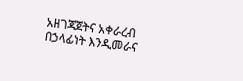አዘገጃጀትና አቀራረብ በኃላፊነት እንዲመራና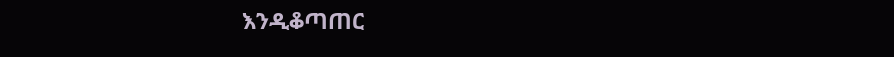እንዲቆጣጠር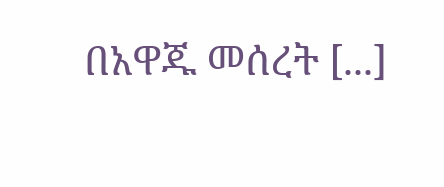በአዋጁ መሰረት [...]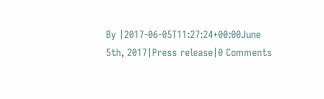By |2017-06-05T11:27:24+00:00June 5th, 2017|Press release|0 Comments